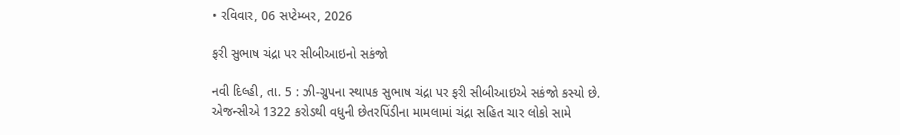• રવિવાર, 06 સપ્ટેમ્બર, 2026

ફરી સુભાષ ચંદ્રા પર સીબીઆઇનો સકંજો

નવી દિલ્હી, તા. 5 : ઝી-ગ્રુપના સ્થાપક સુભાષ ચંદ્રા પર ફરી સીબીઆઇએ સકંજો કસ્યો છે. એજન્સીએ 1322 કરોડથી વધુની છેતરપિંડીના મામલામાં ચંદ્રા સહિત ચાર લોકો સામે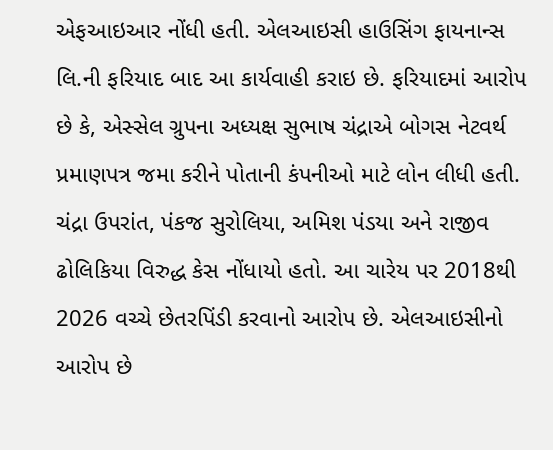એફઆઇઆર નોંધી હતી. એલઆઇસી હાઉસિંગ ફાયનાન્સ લિ.ની ફરિયાદ બાદ આ કાર્યવાહી કરાઇ છે. ફરિયાદમાં આરોપ છે કે, એસ્સેલ ગ્રુપના અધ્યક્ષ સુભાષ ચંદ્રાએ બોગસ નેટવર્થ પ્રમાણપત્ર જમા કરીને પોતાની કંપનીઓ માટે લોન લીધી હતી. ચંદ્રા ઉપરાંત, પંકજ સુરોલિયા, અમિશ પંડયા અને રાજીવ ઢોલિકિયા વિરુદ્ધ કેસ નોંધાયો હતો. આ ચારેય પર 2018થી 2026 વચ્ચે છેતરપિંડી કરવાનો આરોપ છે. એલઆઇસીનો આરોપ છે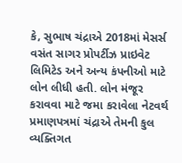કે, સુભાષ ચંદ્રાએ 2018માં મેસર્સ વસંત સાગર પ્રોપર્ટીઝ પ્રાઇવેટ લિમિટેડ અને અન્ય કંપનીઓ માટે લોન લીધી હતી. લોન મંજૂર કરાવવા માટે જમા કરાવેલા નેટવર્થ પ્રમાણપત્રમાં ચંદ્રાએ તેમની કુલ વ્યક્તિગત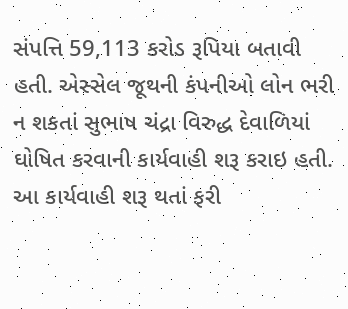સંપત્તિ 59,113 કરોડ રૂપિયા બતાવી હતી. એસ્સેલ જૂથની કંપનીઓ લોન ભરી ન શકતાં સુભાષ ચંદ્રા વિરુદ્ધ દેવાળિયાં ઘોષિત કરવાની કાર્યવાહી શરૂ કરાઇ હતી. આ કાર્યવાહી શરૂ થતાં ફરી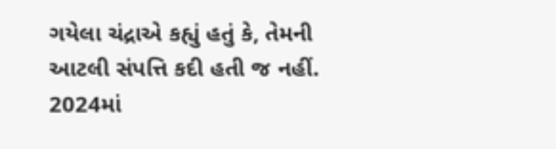ગયેલા ચંદ્રાએ કહ્યું હતું કે, તેમની આટલી સંપત્તિ કદી હતી જ નહીં. 2024માં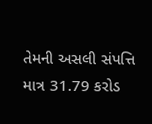તેમની અસલી સંપત્તિ માત્ર 31.79 કરોડ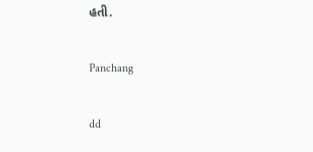હતી.

Panchang

dd